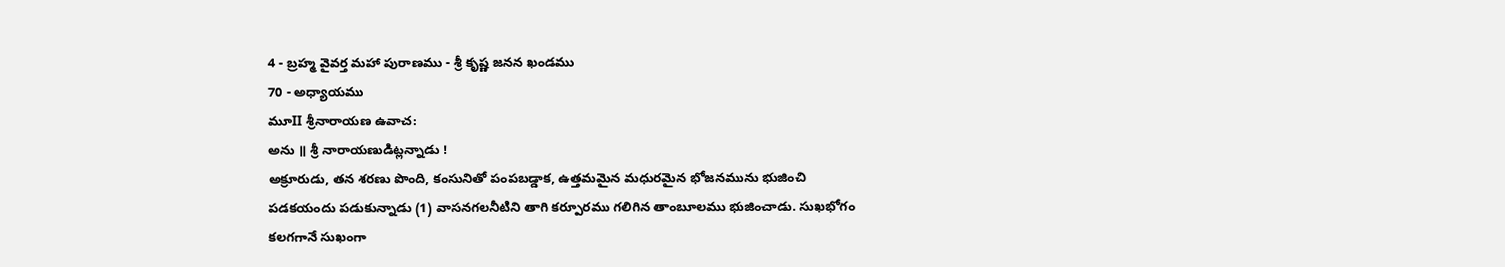4 - బ్రహ్మ వైవర్త మహా పురాణము - శ్రీ కృష్ణ జనన ఖండము
70 - అధ్యాయము
మూII శ్రీనారాయణ ఉవాచ:
అను ॥ శ్రీ నారాయణుడిట్లన్నాడు !
అక్రూరుడు, తన శరణు పొంది, కంసునితో పంపబడ్డాక, ఉత్తమమైన మధురమైన భోజనమును భుజించి పడకయందు పడుకున్నాడు (1) వాసనగలనీటిని తాగి కర్పూరము గలిగిన తాంబూలము భుజించాడు. సుఖభోగం కలగగానే సుఖంగా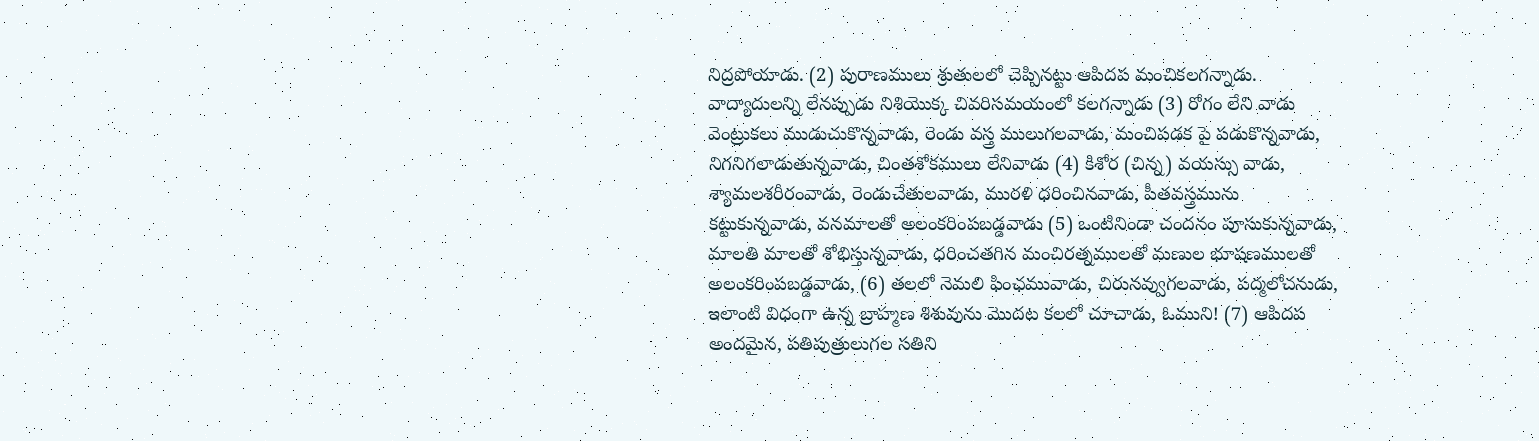నిద్రపోయాడు. (2) పురాణములు శ్రుతులలో చెప్పినట్టు ఆపిదప మంచికలగన్నాడు. వాద్యాదులన్ని లేనప్పుడు నిశియొక్క చివరిసమయంలో కలగన్నాడు (3) రోగం లేని వాడు వెంట్రుకలు ముడుచుకొన్నవాడు, రెండు వస్త్ర ములుగలవాడు, మంచిపడక పై పడుకొన్నవాడు, నిగనిగలాడుతున్నవాడు, చింతశోకములు లేనివాడు (4) కిశోర (చిన్న) వయస్సు వాడు, శ్యామలశరీరంవాడు, రెండుచేతులవాడు, మురళి ధరించినవాడు, పీతవస్త్రమును కట్టుకున్నవాడు, వనమాలతో అలంకరింపబడ్డవాడు (5) ఒంటినిండా చందనం పూసుకున్నవాడు, మాలతి మాలతో శోభిస్తున్నవాడు, ధరించతగిన మంచిరత్నములతో మణుల భూషణములతో అలంకరింపబడ్డవాడు, (6) తలలో నెమలి ఫింఛమువాడు, చిరునవ్వుగలవాడు, పద్మలోచనుడు, ఇలాంటి విధంగా ఉన్న బ్రాహ్మణ శిశువును మొదట కలలో చూచాడు, ఓముని! (7) ఆపిదప అందమైన, పతిపుత్రులుగల సతిని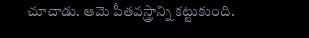చూచాడు. ఆమె పీతవస్త్రాన్ని కట్టుకుంది.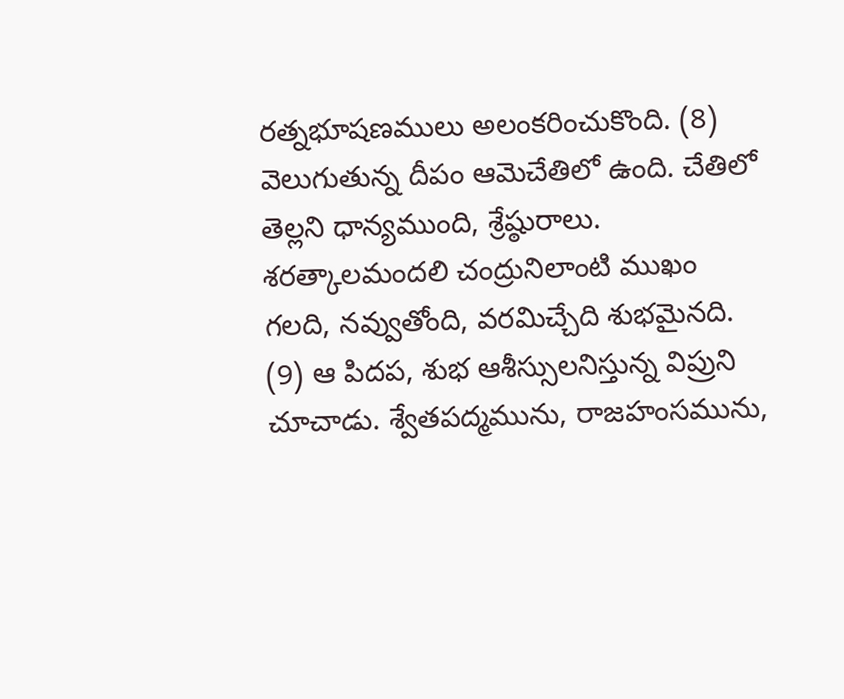రత్నభూషణములు అలంకరించుకొంది. (8) వెలుగుతున్న దీపం ఆమెచేతిలో ఉంది. చేతిలో తెల్లని ధాన్యముంది, శ్రేష్ఠురాలు. శరత్కాలమందలి చంద్రునిలాంటి ముఖం గలది, నవ్వుతోంది, వరమిచ్చేది శుభమైనది. (9) ఆ పిదప, శుభ ఆశీస్సులనిస్తున్న విప్రుని చూచాడు. శ్వేతపద్మమును, రాజహంసమును,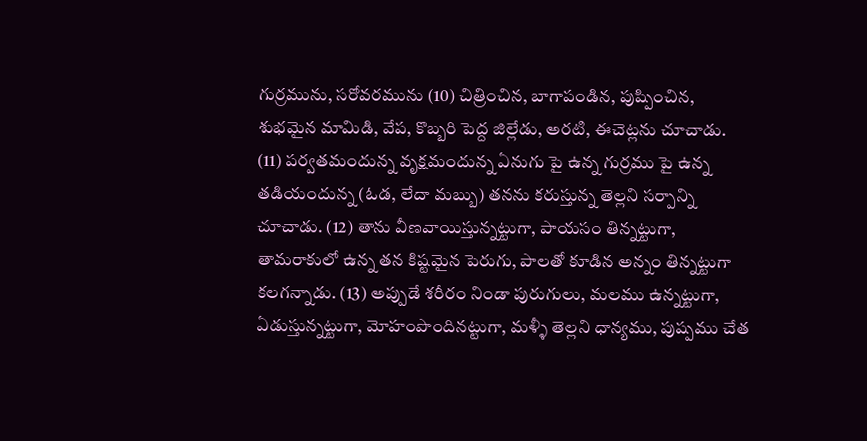గుర్రమును, సరోవరమును (10) చిత్రించిన, బాగాపండిన, పుష్పించిన, శుభమైన మామిడి, వేప, కొబ్బరి పెద్ద జిల్లేడు, అరటి, ఈచెట్లను చూచాడు. (11) పర్వతమందున్న వృక్షమందున్న ఏనుగు పై ఉన్న గుర్రము పై ఉన్న తడియందున్న (ఓడ, లేదా మబ్బు) తనను కరుస్తున్న తెల్లని సర్పాన్ని చూచాడు. (12) తాను వీణవాయిస్తున్నట్టుగా, పాయసం తిన్నట్టుగా, తామరాకులో ఉన్న తన కిష్టమైన పెరుగు, పాలతో కూడిన అన్నం తిన్నట్టుగా కలగన్నాడు. (13) అప్పుడే శరీరం నిండా పురుగులు, మలము ఉన్నట్టుగా, ఏడుస్తున్నట్టుగా, మోహంపొందినట్టుగా, మళ్ళీ తెల్లని ధాన్యము, పుష్పము చేత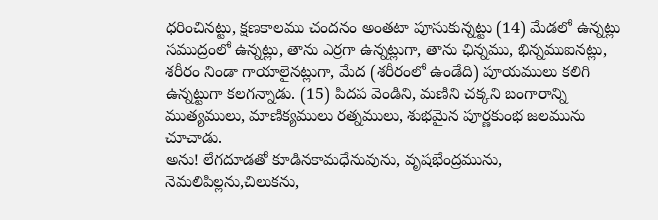ధరించినట్టు, క్షణకాలము చందనం అంతటా పూసుకున్నట్టు (14) మేడలో ఉన్నట్లు సముద్రంలో ఉన్నట్లు, తాను ఎర్రగా ఉన్నట్లుగా, తాను ఛిన్నము, భిన్నముఐనట్లు, శరీరం నిండా గాయాలైనట్లుగా, మేద (శరీరంలో ఉండేది) పూయములు కలిగి ఉన్నట్టుగా కలగన్నాడు. (15) పిదప వెండిని, మణిని చక్కని బంగారాన్ని ముత్యములు, మాణిక్యములు రత్నములు, శుభమైన పూర్ణకుంభ జలమును చూచాడు.
అను! లేగదూడతో కూడినకామధేనువును, వృషభేంద్రమును, నెమలిపిల్లను,చిలుకను,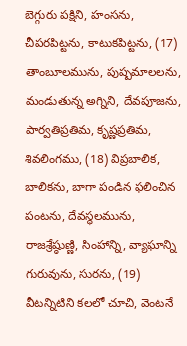బెగ్గురు పక్షిని, హంసను, చీపరపిట్టను, కాటుకపిట్టను, (17) తాంబూలమును, పుష్పమాలలను, మండుతున్న అగ్నిని, దేవపూజను, పార్వతిప్రతిమ, కృష్ణప్రతిమ, శివలింగము, (18) విప్రబాలిక, బాలికను, బాగా పండిన ఫలించిన పంటను, దేవస్థలమును, రాజశ్రేష్ఠుణ్ణి, సింహాన్ని, వ్యాఘాన్ని గురువును, సురను, (19) వీటన్నిటిని కలలో చూచి, వెంటనే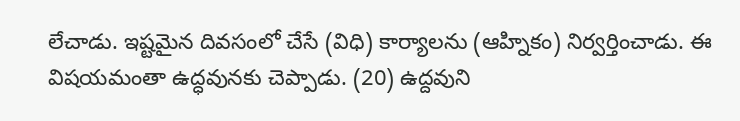లేచాడు. ఇష్టమైన దివసంలో చేసే (విధి) కార్యాలను (ఆహ్నికం) నిర్వర్తించాడు. ఈ విషయమంతా ఉద్ధవునకు చెప్పాడు. (20) ఉద్దవుని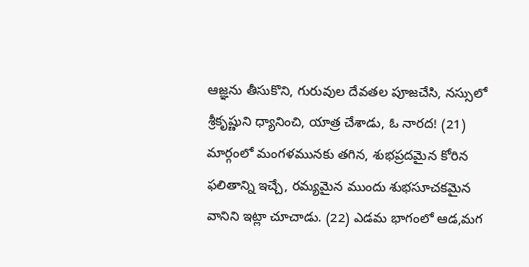ఆజ్ఞను తీసుకొని, గురువుల దేవతల పూజచేసి, నస్సులో శ్రీకృష్ణుని ధ్యానించి, యాత్ర చేశాడు, ఓ నారద! (21) మార్గంలో మంగళమునకు తగిన, శుభప్రదమైన కోరిన ఫలితాన్ని ఇచ్చే, రమ్యమైన ముందు శుభసూచకమైన వానిని ఇట్లా చూచాడు. (22) ఎడమ భాగంలో ఆడ,మగ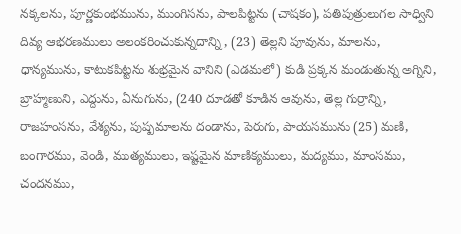నక్కలను, పూర్ణకుంభమును, ముంగిసను, పాలపిట్టను (చాషకం), పతిపుత్రులుగల సాధ్విని దివ్య ఆభరణములు అలంకరించుకున్నదాన్ని , (23) తెల్లని పూవును, మాలను, ధాన్యమును, కాటుకపిట్టను శుభ్రమైన వానిని (ఎడమలో) కుడి ప్రక్కన మండుతున్న అగ్నిని, బ్రాహ్మణుని, ఎద్దును, ఏనుగును, (240 దూడతో కూడిన ఆవును, తెల్ల గుర్రాన్ని, రాజహంసను, వేశ్యను, పుష్పమాలను దండాను, పెరుగు, పాయసమును (25) మణి, బంగారము, వెండి, ముత్యములు, ఇష్టమైన మాణిక్యములు, మద్యము, మాంసము, చందనము,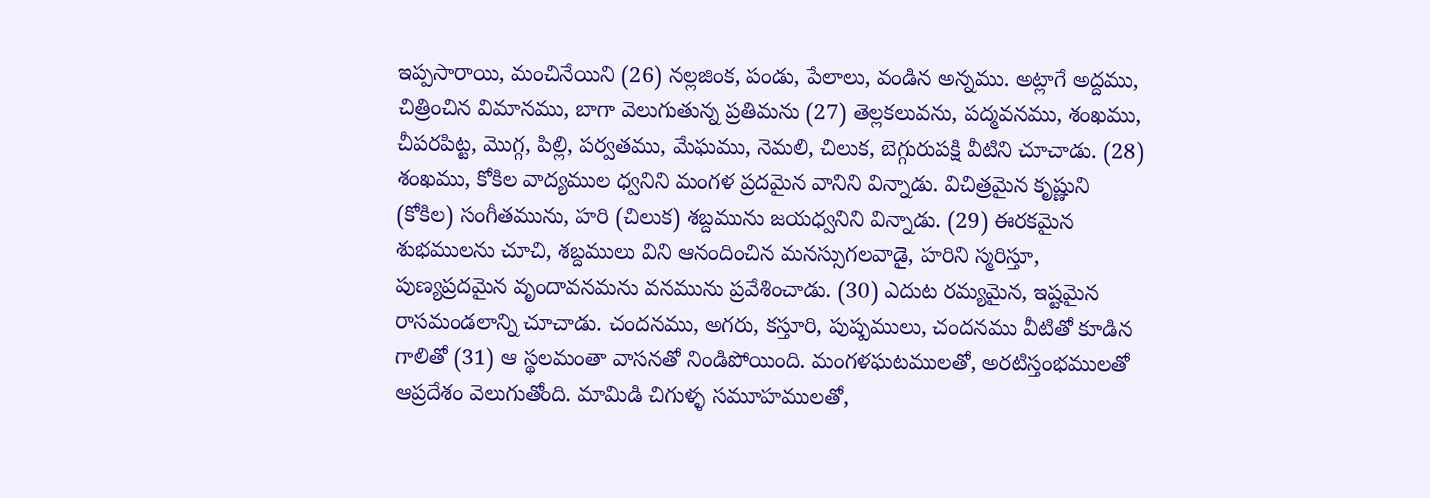ఇప్పసారాయి, మంచినేయిని (26) నల్లజింక, పండు, పేలాలు, వండిన అన్నము. అట్లాగే అద్దము, చిత్రించిన విమానము, బాగా వెలుగుతున్న ప్రతిమను (27) తెల్లకలువను, పద్మవనము, శంఖము, చీపరపిట్ట, మొగ్గ, పిల్లి, పర్వతము, మేఘము, నెమలి, చిలుక, బెగ్గురుపక్షి వీటిని చూచాడు. (28) శంఖము, కోకిల వాద్యముల ధ్వనిని మంగళ ప్రదమైన వానిని విన్నాడు. విచిత్రమైన కృష్ణుని (కోకిల) సంగీతమును, హరి (చిలుక) శబ్దమును జయధ్వనిని విన్నాడు. (29) ఈరకమైన శుభములను చూచి, శబ్దములు విని ఆనందించిన మనస్సుగలవాడై, హరిని స్మరిస్తూ, పుణ్యప్రదమైన వృందావనమను వనమును ప్రవేశించాడు. (30) ఎదుట రమ్యమైన, ఇష్టమైన రాసమండలాన్ని చూచాడు. చందనము, అగరు, కస్తూరి, పుష్పములు, చందనము వీటితో కూడిన గాలితో (31) ఆ స్థలమంతా వాసనతో నిండిపోయింది. మంగళఘటములతో, అరటిస్తంభములతో ఆప్రదేశం వెలుగుతోంది. మామిడి చిగుళ్ళ సమూహములతో,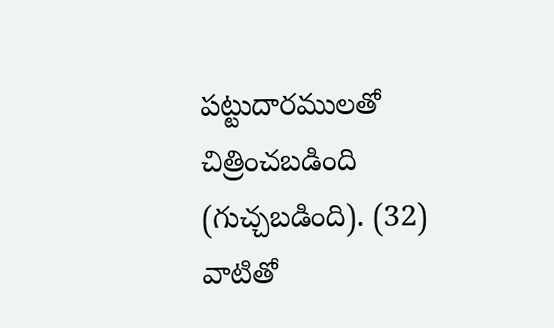పట్టుదారములతో చిత్రించబడింది (గుచ్చబడింది). (32) వాటితో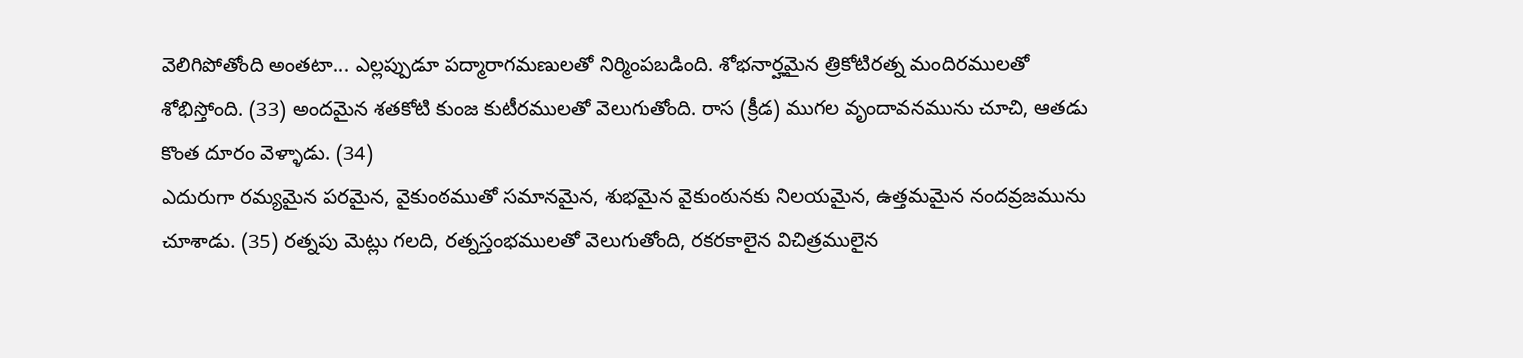వెలిగిపోతోంది అంతటా... ఎల్లప్పుడూ పద్మారాగమణులతో నిర్మింపబడింది. శోభనార్హమైన త్రికోటిరత్న మందిరములతో శోభిస్తోంది. (33) అందమైన శతకోటి కుంజ కుటీరములతో వెలుగుతోంది. రాస (క్రీడ) ముగల వృందావనమును చూచి, ఆతడు కొంత దూరం వెళ్ళాడు. (34)
ఎదురుగా రమ్యమైన పరమైన, వైకుంఠముతో సమానమైన, శుభమైన వైకుంఠునకు నిలయమైన, ఉత్తమమైన నందవ్రజమును చూశాడు. (35) రత్నపు మెట్లు గలది, రత్నస్తంభములతో వెలుగుతోంది, రకరకాలైన విచిత్రములైన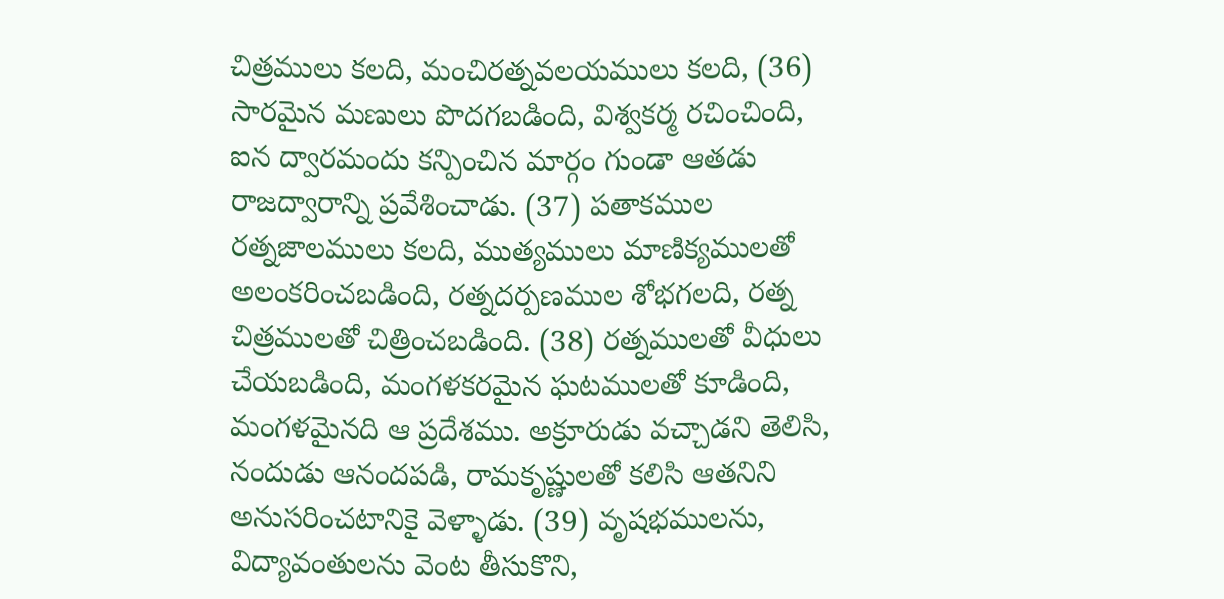చిత్రములు కలది, మంచిరత్నవలయములు కలది, (36) సారమైన మణులు పొదగబడింది, విశ్వకర్మ రచించింది, ఐన ద్వారమందు కన్పించిన మార్గం గుండా ఆతడు రాజద్వారాన్ని ప్రవేశించాడు. (37) పతాకముల రత్నజాలములు కలది, ముత్యములు మాణిక్యములతో అలంకరించబడింది, రత్నదర్పణముల శోభగలది, రత్న చిత్రములతో చిత్రించబడింది. (38) రత్నములతో వీధులు చేయబడింది, మంగళకరమైన ఘటములతో కూడింది, మంగళమైనది ఆ ప్రదేశము. అక్రూరుడు వచ్చాడని తెలిసి, నందుడు ఆనందపడి, రామకృష్ణులతో కలిసి ఆతనిని అనుసరించటానికై వెళ్ళాడు. (39) వృషభములను, విద్యావంతులను వెంట తీసుకొని,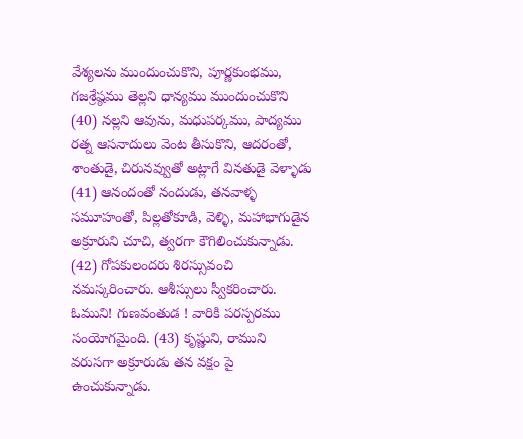వేశ్యలను ముందుంచుకొని, పూర్ణకుంభము, గజశ్రేష్ఠము తెల్లని ధాన్యము ముందుంచుకొని (40) నల్లని ఆవును, మధుపర్కము, పాద్యము రత్న ఆసనాదులు వెంట తీసుకొని, ఆదరంతో, శాంతుడై, చిరునవ్వుతో అట్లాగే వినతుడై వెళ్ళాడు (41) ఆనందంతో నందుడు, తనవాళ్ళ సమూహంతో, పిల్లతోకూడి, వెళ్ళి, మహాభాగుడైన అక్రూరుని చూచి, త్వరగా కౌగిలించుకున్నాడు. (42) గోపకులందరు శిరస్సువంచి నమస్కరించారు. ఆశీస్సులు స్వీకరించారు. ఓముని! గుణవంతుడ ! వారికి పరస్పరము సంయోగమైంది. (43) కృష్ణుని, రాముని వరుసగా అక్రూరుడు తన వక్షం పై ఉంచుకున్నాడు.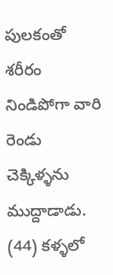పులకంతో శరీరం నిండిపోగా వారి రెండు చెక్కిళ్ళను ముద్దాడాడు. (44) కళ్ళలో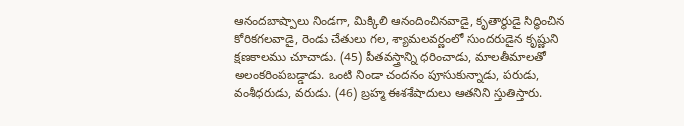ఆనందబాష్పాలు నిండగా, మిక్కిలి ఆనందించినవాడై, కృతార్థుడై సిద్ధించిన కోరికగలవాడై, రెండు చేతులు గల, శ్యామలవర్ణంలో సుందరుడైన కృష్ణుని క్షణకాలము చూచాడు. (45) పీతవస్త్రాన్ని ధరించాడు, మాలతీమాలతో అలంకరింపబడ్డాడు. ఒంటి నిండా చందనం పూసుకున్నాడు, పరుడు, వంశీధరుడు, వరుడు. (46) బ్రహ్మ ఈశశేషాదులు ఆతనిని స్తుతిస్తారు.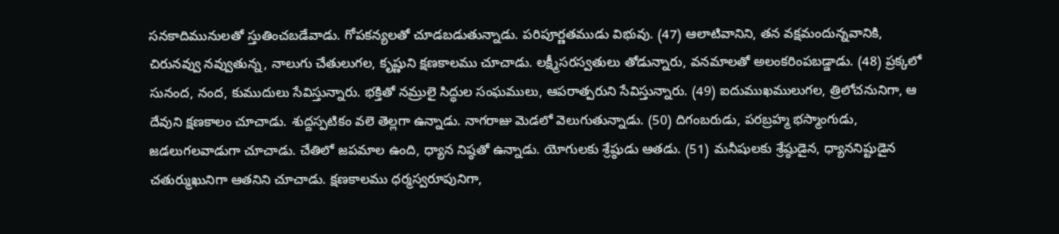సనకాదిమునులతో స్తుతించబడేవాడు. గోపకన్యలతో చూడబడుతున్నాడు. పరిపూర్ణతముడు విభువు. (47) ఆలాటివానిని, తన వక్షమందున్నవానికి, చిరునవ్వు నవ్వుతున్న, నాలుగు చేతులుగల, కృష్ణుని క్షణకాలము చూచాడు. లక్ష్మీసరస్వతులు తోడున్నారు, వనమాలతో అలంకరింపబడ్డాడు. (48) ప్రక్కలో సునంద, నంద, కుముదులు సేవిస్తున్నారు. భక్తితో నమ్రులై సిద్ధుల సంఘములు, ఆపరాత్పరుని సేవిస్తున్నారు. (49) ఐదుముఖములుగల, త్రిలోచనునిగా, ఆ దేవుని క్షణకాలం చూచాడు. శుద్దస్పటికం వలె తెల్లగా ఉన్నాడు. నాగరాజు మెడలో వెలుగుతున్నాడు. (50) దిగంబరుడు, పరబ్రహ్మ భస్మాంగుడు, జడలుగలవాడుగా చూచాడు. చేతిలో జపమాల ఉంది, ధ్యాన నిష్ఠతో ఉన్నాడు. యోగులకు శ్రేష్ఠుడు ఆతడు. (51) మనీషులకు శ్రేష్ఠుడైన, ధ్యాననిష్టుడైన చతుర్ముఖునిగా ఆతనిని చూచాడు. క్షణకాలము ధర్మస్వరూపునిగా,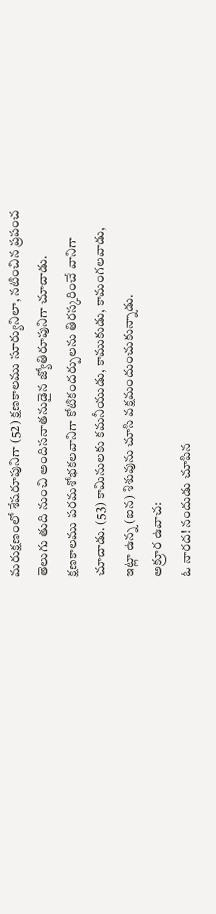మరుక్షణంలో శేషరూపునిగా (52) క్షణకాలము సూర్యునిలా, నటించిన ప్రపంచ తెలుగు తుది నుంచి అందిసనాతనుడైన జ్యోతిరూపునిగా చూచాడు. క్షణకాలము పరమశోభకలవానిగా కోటికందర్పులను తిరస్కరించే వానిగా చూచాడు. (53) కామినులకు కమనీయుడు, కాముకుడు, కామంగలవాడు, ఇట్లా ఉన్న (ఐన) శిశువును చూసి వక్షమందుంచుకున్నాడు.
అక్రూర ఉవాచ:
ఓ నారద! నందుడు చూపిన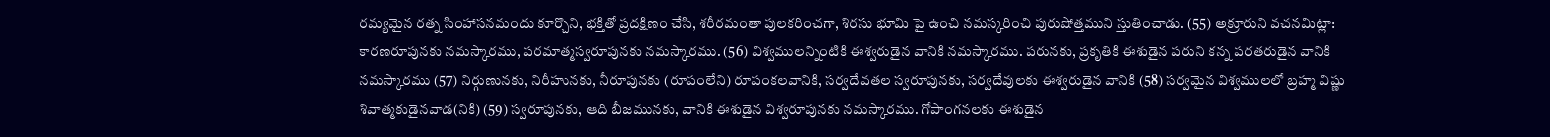రమ్యమైన రత్న సింహాసనమందు కూర్చొని, భక్తితో ప్రదక్షిణం చేసి, శరీరమంతా పులకరించగా, శిరసు భూమి పై ఉంచి నమస్కరించి పురుషోత్తముని స్తుతించాడు. (55) అక్రూరుని వచనమిట్లా: కారణరూపునకు నమస్కారము, పరమాత్మస్వరూపునకు నమస్కారము. (56) విశ్వములన్నింటికి ఈశ్వరుడైన వానికి నమస్కారము. పరునకు, ప్రకృతికి ఈశుడైన పరుని కన్న పరతరుడైన వానికి నమస్కారము (57) నిర్గుణునకు, నిరీహునకు, నీరూపునకు (రూపంలేని) రూపంకలవానికి, సర్వదేవతల స్వరూపునకు, సర్వదేవులకు ఈశ్వరుడైన వానికి (58) సర్వమైన విశ్వములలో బ్రహ్మ విష్ణు శివాత్మకుడైనవాడ(నికి) (59) స్వరూపునకు, ఆది బీజమునకు, వానికి ఈశుడైన విశ్వరూపునకు నమస్కారము. గోపాంగనలకు ఈశుడైన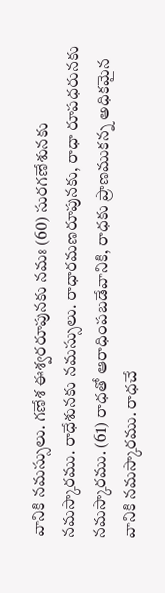వానికి నమస్సులు. గణేశ ఈశ్వరరూపునకు నమః (60) సురగణేశునకు నమస్కారము. రాధేశునకు నమస్సులు. రాధారమణరూపునకు, రాధా రూపధరునకు నమస్కారము. (61) రాధతో ఆరాధింపబడేవానికి, రాధకు ప్రాణముకన్న అధికమైన వానికి నమస్కారము. రాధచే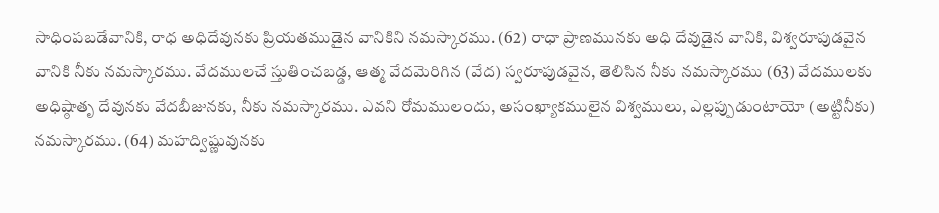సాధింపబడేవానికి, రాధ అధిదేవునకు ప్రియతముడైన వానికిని నమస్కారము. (62) రాధా ప్రాణమునకు అధి దేవుడైన వానికి, విశ్వరూపుడవైన వానికి నీకు నమస్కారము. వేదములచే స్తుతించబడ్డ, ఆత్మ వేదమెరిగిన (వేద) స్వరూపుడవైన, తెలిసిన నీకు నమస్కారము (63) వేదములకు అధిష్ఠాతృ దేవునకు వేదబీజునకు, నీకు నమస్కారము. ఎవని రోమములందు, అసంఖ్యాకములైన విశ్వములు, ఎల్లప్పుడుంటాయో (అట్టినీకు) నమస్కారము. (64) మహద్విష్ణువునకు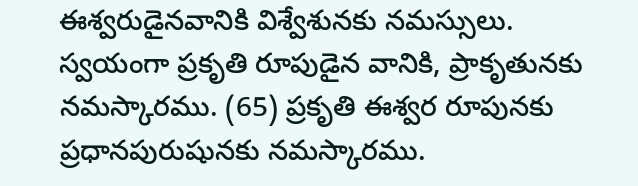ఈశ్వరుడైనవానికి విశ్వేశునకు నమస్సులు. స్వయంగా ప్రకృతి రూపుడైన వానికి, ప్రాకృతునకు నమస్కారము. (65) ప్రకృతి ఈశ్వర రూపునకు ప్రధానపురుషునకు నమస్కారము.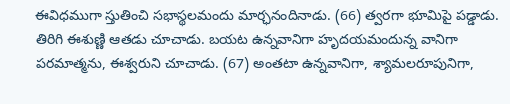ఈవిధముగా స్తుతించి సభాస్థలమందు మార్ఛనందినాడు. (66) త్వరగా భూమిపై పడ్డాడు. తిరిగి ఈశుణ్ణి ఆతడు చూచాడు. బయట ఉన్నవానిగా హృదయమందున్న వానిగా పరమాత్మను, ఈశ్వరుని చూచాడు. (67) అంతటా ఉన్నవానిగా, శ్యామలరూపునిగా,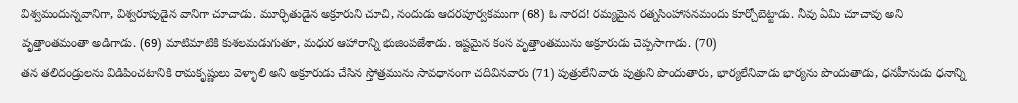విశ్వమందున్నవానిగా, విశ్వరూపుడైన వానిగా చూచాడు. మూర్ఛితుడైన అక్రూరుని చూచి, నందుడు ఆదరపూర్వకముగా (68) ఓ నారద! రమ్యమైన రత్నసింహాసనమందు కూర్చోబెట్టాడు. నీవు ఏమి చూచావు అని వృత్తాంతమంతా అడిగాడు. (69) మాటిమాటికి కుశలమడుగుతూ, మధుర ఆహారాన్ని భుజింపజేశాడు. ఇష్టమైన కంస వృత్తాంతమును అక్రూరుడు చెప్పసాగాడు. (70)
తన తలిదండ్రులను విడిపించటానికి రామకృష్ణులు వెళ్ళాలి అని అక్రూరుడు చేసిన స్తోత్రమును సావధానంగా చదివినవారు (71) పుత్రులేనివారు పుత్రుని పొందుతారు, భార్యలేనివాడు భార్యను పొందుతాడు, ధనహీనుడు ధనాన్ని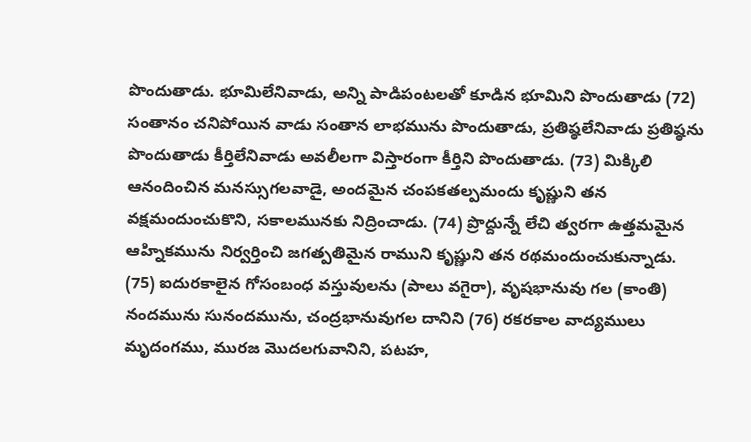పొందుతాడు. భూమిలేనివాడు, అన్ని పాడిపంటలతో కూడిన భూమిని పొందుతాడు (72) సంతానం చనిపోయిన వాడు సంతాన లాభమును పొందుతాడు, ప్రతిష్ఠలేనివాడు ప్రతిష్ఠను పొందుతాడు కీర్తిలేనివాడు అవలీలగా విస్తారంగా కీర్తిని పొందుతాడు. (73) మిక్కిలి ఆనందించిన మనస్సుగలవాడై, అందమైన చంపకతల్పమందు కృష్ణుని తన వక్షమందుంచుకొని, సకాలమునకు నిద్రించాడు. (74) ప్రొద్దున్నే లేచి త్వరగా ఉత్తమమైన ఆహ్నికమును నిర్వర్తించి జగత్పతిమైన రాముని కృష్ణుని తన రథమందుంచుకున్నాడు. (75) ఐదురకాలైన గోసంబంధ వస్తువులను (పాలు వగైరా), వృషభానువు గల (కాంతి) నందమును సునందమును, చంద్రభానువుగల దానిని (76) రకరకాల వాద్యములు మృదంగము, మురజ మొదలగువానిని, పటహ,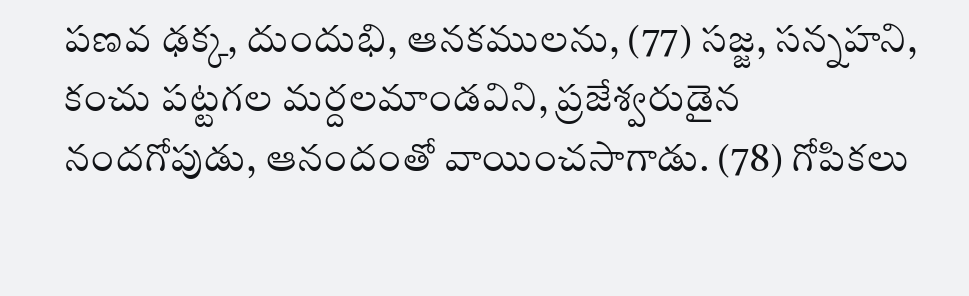పణవ ఢక్క, దుందుభి, ఆనకములను, (77) సజ్జ, సన్నహని, కంచు పట్టగల మర్దలమాండవిని, ప్రజేశ్వరుడైన నందగోపుడు, ఆనందంతో వాయించసాగాడు. (78) గోపికలు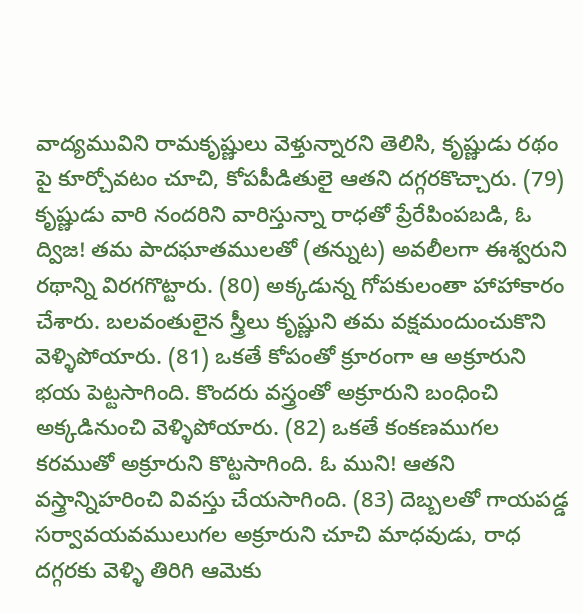వాద్యమువిని రామకృష్ణులు వెళ్తున్నారని తెలిసి, కృష్ణుడు రథం పై కూర్చోవటం చూచి, కోపపీడితులై ఆతని దగ్గరకొచ్చారు. (79) కృష్ణుడు వారి నందరిని వారిస్తున్నా రాధతో ప్రేరేపింపబడి, ఓ ద్విజ! తమ పాదఘాతములతో (తన్నుట) అవలీలగా ఈశ్వరుని రథాన్ని విరగగొట్టారు. (80) అక్కడున్న గోపకులంతా హాహాకారం చేశారు. బలవంతులైన స్త్రీలు కృష్ణుని తమ వక్షమందుంచుకొని వెళ్ళిపోయారు. (81) ఒకతే కోపంతో క్రూరంగా ఆ అక్రూరుని భయ పెట్టసాగింది. కొందరు వస్త్రంతో అక్రూరుని బంధించి అక్కడినుంచి వెళ్ళిపోయారు. (82) ఒకతే కంకణముగల కరముతో అక్రూరుని కొట్టసాగింది. ఓ ముని! ఆతని వస్త్రాన్నిహరించి వివస్తు చేయసాగింది. (83) దెబ్బలతో గాయపడ్డ సర్వావయవములుగల అక్రూరుని చూచి మాధవుడు, రాధ దగ్గరకు వెళ్ళి తిరిగి ఆమెకు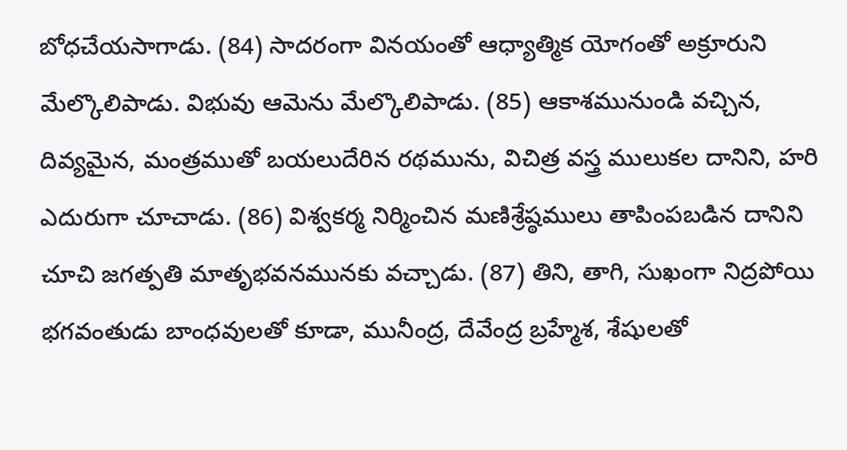బోధచేయసాగాడు. (84) సాదరంగా వినయంతో ఆధ్యాత్మిక యోగంతో అక్రూరుని మేల్కొలిపాడు. విభువు ఆమెను మేల్కొలిపాడు. (85) ఆకాశమునుండి వచ్చిన, దివ్యమైన, మంత్రముతో బయలుదేరిన రథమును, విచిత్ర వస్త్ర ములుకల దానిని, హరి ఎదురుగా చూచాడు. (86) విశ్వకర్మ నిర్మించిన మణిశ్రేష్ఠములు తాపింపబడిన దానిని చూచి జగత్పతి మాతృభవనమునకు వచ్చాడు. (87) తిని, తాగి, సుఖంగా నిద్రపోయి భగవంతుడు బాంధవులతో కూడా, మునీంద్ర, దేవేంద్ర బ్రహ్మేశ, శేషులతో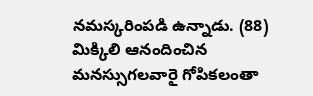నమస్కరింపడి ఉన్నాడు. (88) మిక్కిలి ఆనందించిన మనస్సుగలవారై గోపికలంతా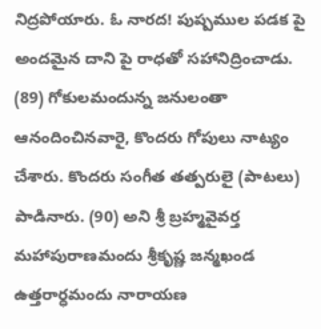నిద్రపోయారు. ఓ నారద! పుష్పముల పడక పై అందమైన దాని పై రాధతో సహానిద్రించాడు. (89) గోకులమందున్న జనులంతా ఆనందించినవారై, కొందరు గోపులు నాట్యం చేశారు. కొందరు సంగీత తత్పరులై (పాటలు) పాడినారు. (90) అని శ్రీ బ్రహ్మవైవర్త మహాపురాణమందు శ్రీకృష్ణ జన్మఖండ ఉత్తరార్ధమందు నారాయణ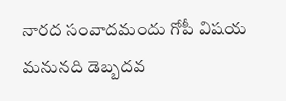నారద సంవాదమందు గోపీ విషయ మనునది డెబ్బదవ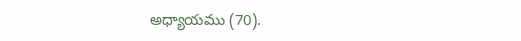అధ్యాయము (70).